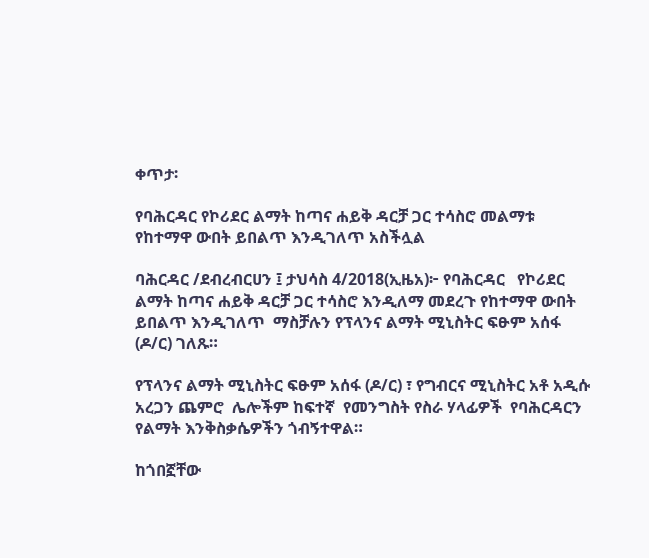ቀጥታ፡

የባሕርዳር የኮሪደር ልማት ከጣና ሐይቅ ዳርቻ ጋር ተሳስሮ መልማቱ የከተማዋ ውበት ይበልጥ እንዲገለጥ አስችሏል

ባሕርዳር /ደብረብርሀን ፤ ታህሳስ 4/2018(ኢዜአ)፦ የባሕርዳር   የኮሪደር ልማት ከጣና ሐይቅ ዳርቻ ጋር ተሳስሮ እንዲለማ መደረጉ የከተማዋ ውበት ይበልጥ እንዲገለጥ  ማስቻሉን የፕላንና ልማት ሚኒስትር ፍፁም አሰፋ (ዶ/ር) ገለጹ።

የፕላንና ልማት ሚኒስትር ፍፁም አሰፋ (ዶ/ር) ፣ የግብርና ሚኒስትር አቶ አዲሱ አረጋን ጨምሮ  ሌሎችም ከፍተኛ  የመንግስት የስራ ሃላፊዎች  የባሕርዳርን  የልማት እንቅስቃሴዎችን ጎብኝተዋል።

ከጎበኟቸው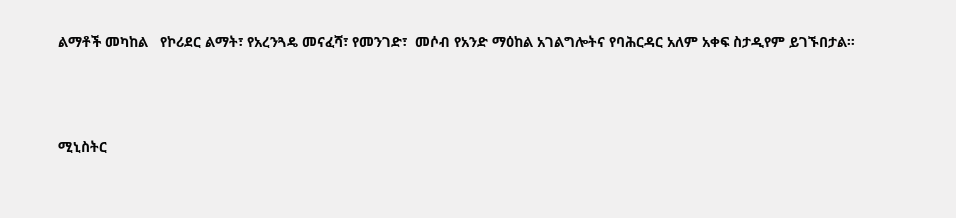ልማቶች መካከል   የኮሪደር ልማት፣ የአረንጓዴ መናፈሻ፣ የመንገድ፣  መሶብ የአንድ ማዕከል አገልግሎትና የባሕርዳር አለም አቀፍ ስታዲየም ይገኙበታል።




ሚኒስትር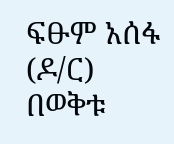ፍፁም አሰፋ (ዶ/ር) በወቅቱ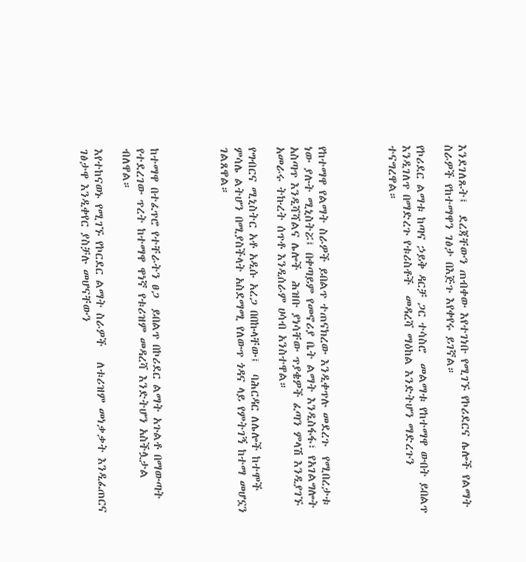እንደገለጹት፤  ደረጃቸውን ጠብቀው እየተገነቡ የሚገኙ የኮሪደርና ሌሎች የልማት ስራዎች የከተማዋን ገፅታ በእጅጉ እየቀየሩ ይገኛል።

የኮሪደር ልማቱ ከጣና ኃይቅ ዳርቻ ጋር ተሳስሮ  መልማቱ የከተማዋ ውበት ይበልጥ እንዲገለጥ በማድረጉ የቱሪስቶች  መዳረሻ ማዕከል እንድትሆን ማድረጉን  ተናግረዋል።




የከተማዋ የልማት ስራዎች ይበልጥ ተጠናክረው እንዲቀጥሉ መደረጉ  የሚበረታቱ  ነው ያሉት ሚኒስትሯ፤ በቀጣይም የመኖሪያ ቤት ልማት እንዲስፋፋ፣ የአገልግሎት አስጣጥ እንዲሻሻልና ሌሎች  ሕዝቡ ያነሳቸው ጥያቄዎች ፈጣን ምላሽ እንዲያገኙ አመራሩ ትኩረት ሰጥቶ እንዲሰራም ሀሳብ አንስተዋል።

የግብርና ሚኒስትር አቶ አዲሱ አረጋ በበኩላቸው፤  ባሕርዳር ለሌሎች ከተሞች ምሳሌ ልትሆን በሚያስችላት አስደማሚ የለውጥ ጎዳና ላይ የምትገኝ ከተማ መሆኗን ገልጸዋል።




ከተማዋ በተፈጥሮ የተቸራትን ፀጋ  ይበልጥ በኮሪደር ልማት አጉልቶ በማውጣት የተደረገው ጥረት ከተማዋ ዋነኛ የቱሪዝም መዳረሻ እንድትሆን አስችሏታል ብለዋል።

እየተከናወኑ የሚገኙ የኮርደር ልማት ስራዎች   ለቱሪዝም መነቃቃት እንዲፈጠርና ገፅታዋ እንዲቀየር ያስቻሉ መሆናቸውን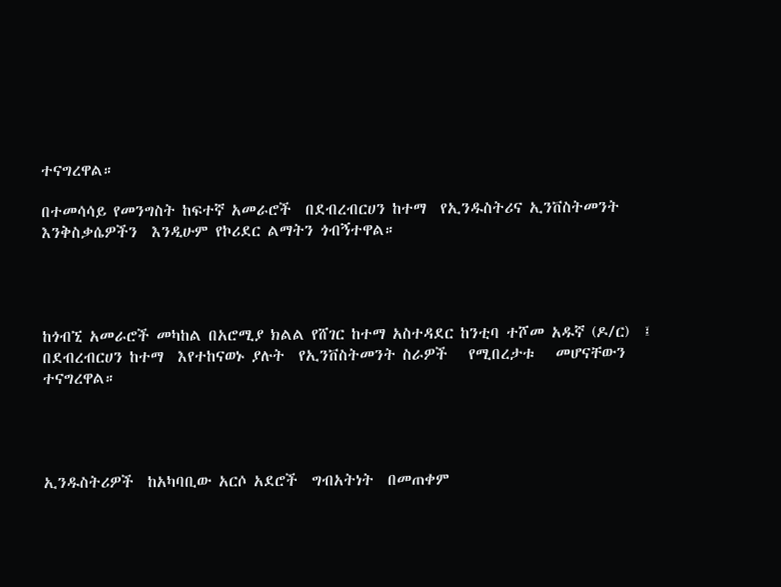ተናግረዋል።

በተመሳሳይ የመንግስት ከፍተኛ አመራሮች  በደብረብርሀን ከተማ  የኢንዱስትሪና ኢንቨስትመንት እንቅስቃሴዎችን  እንዲሁም የኮሪደር ልማትን ጎብኝተዋል።




ከጎብኚ አመራሮች መካከል በአሮሚያ ክልል የሸገር ከተማ አስተዳደር ከንቲባ ተሾመ አዱኛ (ዶ/ር)  ፤  በደብረብርሀን ከተማ  እየተከናወኑ ያሉት  የኢንቨስትመንት ስራዎች   የሚበረታቱ   መሆናቸውን  ተናግረዋል።




ኢንዱስትሪዎች  ከአካባቢው አርሶ አደሮች  ግብአትነት  በመጠቀም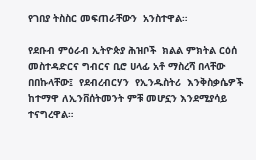የገበያ ትስስር መፍጠራቸውን  አንስተዋል።

የደቡብ ምዕራብ ኢትዮጵያ ሕዝቦች  ክልል ምክትል ርዕሰ መስተዳድርና ግብርና ቢሮ ሀላፊ አቶ ማስረሻ በላቸው በበኩላቸው፤  የደብረብርሃን  የኢንዱስትሪ  እንቅስቃሴዎች  ከተማዋ ለኢንቨሰትመንት ምቹ መሆኗን እንደሚያሳይ ተናግረዋል።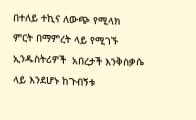በተለይ ተኪና ለውጭ የሚላክ  ምርት በማምረት ላይ የሚገኙ ኢንዱስትሪዎች  አበረታች እንቅስቃሴ ላይ እንደሆኑ ከጉብኝቱ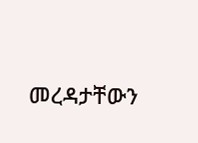መረዳታቸውን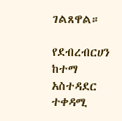ገልጸዋል።

የደብረብርሀን ከተማ አስተዳደር ተቀዳሚ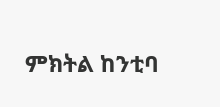ምክትል ከንቲባ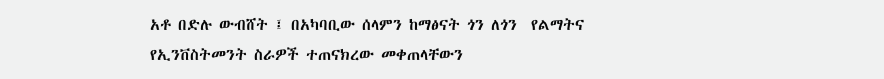አቶ በድሉ ውብሸት ፤ በአካባቢው ሰላምን ከማፅናት ጎን ለጎን  የልማትና  የኢንቨስትመንት ስራዎች ተጠናክረው መቀጠላቸውን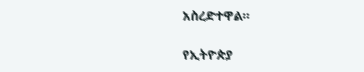አስረድተዋል።

የኢትዮጵያ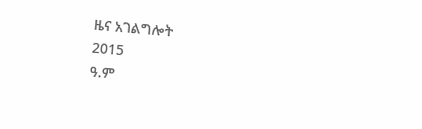ዜና አገልግሎት
2015
ዓ.ም